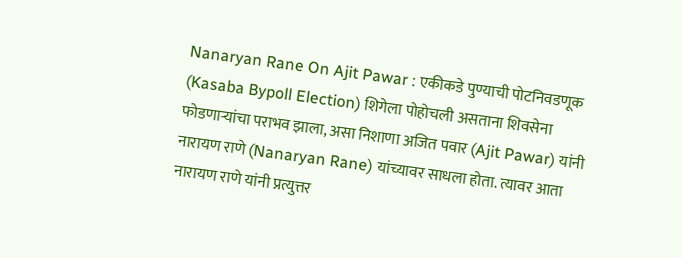Nanaryan Rane On Ajit Pawar : एकीकडे पुण्याची पोटनिवडणूक (Kasaba Bypoll Election) शिगेला पोहोचली असताना शिवसेना फोडणाऱ्यांचा पराभव झाला, असा निशाणा अजित पवार (Ajit Pawar) यांनी नारायण राणे (Nanaryan Rane) यांच्यावर साधला होता. त्यावर आता नारायण राणे यांनी प्रत्युत्तर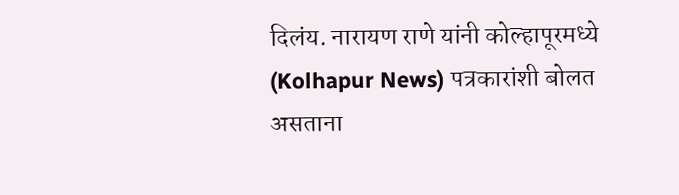दिलंय. नारायण राणे यांनी कोल्हापूरमध्ये (Kolhapur News) पत्रकारांशी बोलत असताना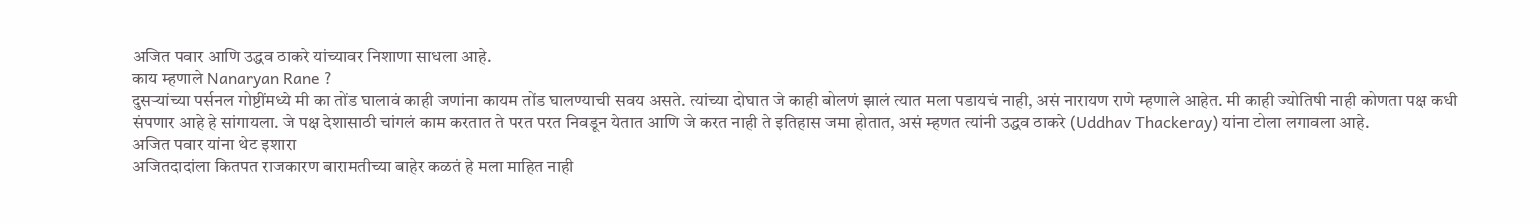अजित पवार आणि उद्धव ठाकरे यांच्यावर निशाणा साधला आहे.
काय म्हणाले Nanaryan Rane ?
दुसऱ्यांच्या पर्सनल गोष्टींमध्ये मी का तोंड घालावं काही जणांना कायम तोंड घालण्याची सवय असते. त्यांच्या दोघात जे काही बोलणं झालं त्यात मला पडायचं नाही, असं नारायण राणे म्हणाले आहेत. मी काही ज्योतिषी नाही कोणता पक्ष कधी संपणार आहे हे सांगायला. जे पक्ष देशासाठी चांगलं काम करतात ते परत परत निवडून येतात आणि जे करत नाही ते इतिहास जमा होतात, असं म्हणत त्यांनी उद्धव ठाकरे (Uddhav Thackeray) यांना टोला लगावला आहे.
अजित पवार यांना थेट इशारा
अजितदादांला कितपत राजकारण बारामतीच्या बाहेर कळतं हे मला माहित नाही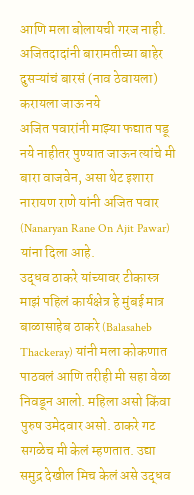आणि मला बोलायची गरज नाही. अजितदादांनी बारामतीच्या बाहेर दुसऱ्यांचं बारसं (नाव ठेवायला) करायला जाऊ नये
अजित पवारांनी माझ्या फद्यात पडू नये नाहीतर पुण्यात जाऊन त्यांचे मी बारा वाजवेन, असा थेट इशारा नारायण राणे यांनी अजित पवार (Nanaryan Rane On Ajit Pawar) यांना दिला आहे.
उद्धव ठाकरे यांच्यावर टीकास्त्र
माझं पहिलं कार्यक्षेत्र हे मुंबई मात्र बाळासाहेब ठाकरे (Balasaheb Thackeray) यांनी मला कोकणात पाठवलं आणि तरीही मी सहा वेळा निवडून आलो. महिला असो किंवा पुरुष उमेदवार असो. ठाकरे गट सगळेच मी केलं म्हणतात. उद्या समुद्र देखील मिच केलं असे उद्धव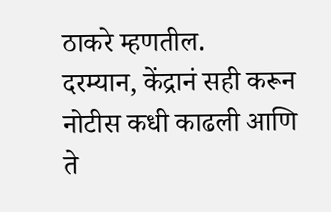ठाकरे म्हणतील.
दरम्यान, केंद्रानं सही करून नोटीस कधी काढली आणि ते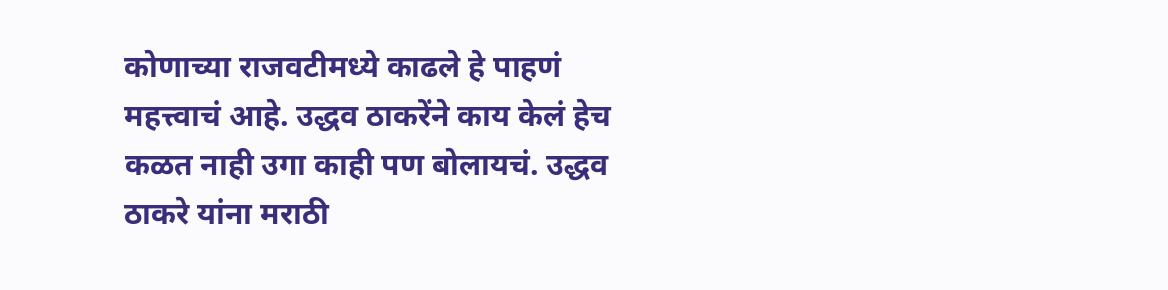कोणाच्या राजवटीमध्ये काढले हे पाहणं महत्त्वाचं आहे. उद्धव ठाकरेंने काय केलं हेच कळत नाही उगा काही पण बोलायचं. उद्धव ठाकरे यांना मराठी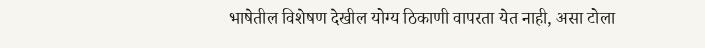भाषेतील विशेषण देखील योग्य ठिकाणी वापरता येत नाही, असा टोला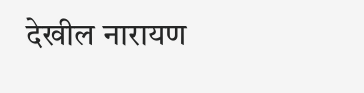देखील नारायण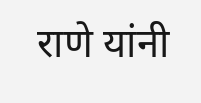राणे यांनी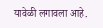यावेळी लगावला आहे.